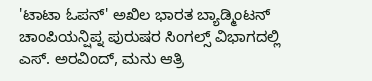'ಟಾಟಾ ಓಪನ್' ಅಖಿಲ ಭಾರತ ಬ್ಯಾಡ್ಮಿಂಟನ್ ಚಾಂಪಿಯನ್ಷಿಪ್ನ ಪುರುಷರ ಸಿಂಗಲ್ಸ್ ವಿಭಾಗದಲ್ಲಿ ಎಸ್. ಅರವಿಂದ್, ಮನು ಆತ್ರಿ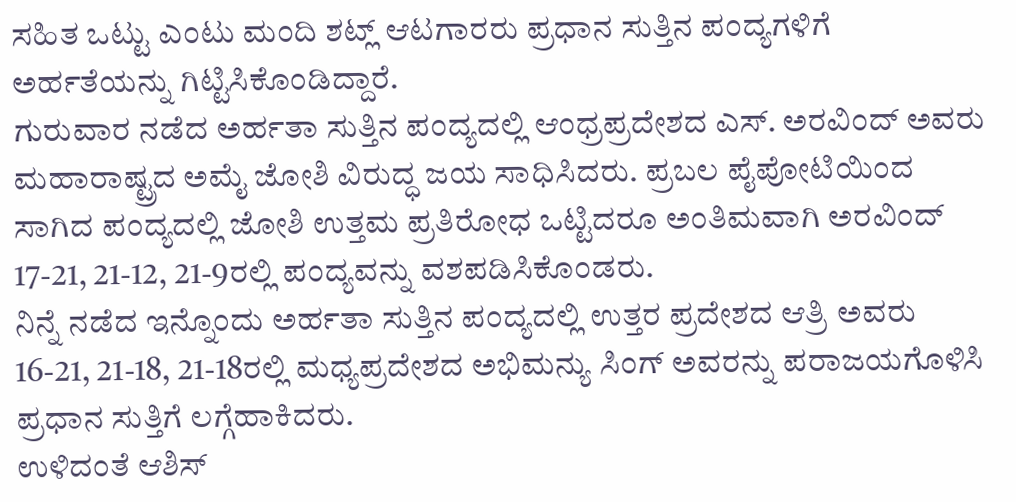ಸಹಿತ ಒಟ್ಟು ಎಂಟು ಮಂದಿ ಶಟ್ಲ್ ಆಟಗಾರರು ಪ್ರಧಾನ ಸುತ್ತಿನ ಪಂದ್ಯಗಳಿಗೆ ಅರ್ಹತೆಯನ್ನು ಗಿಟ್ಟಿಸಿಕೊಂಡಿದ್ದಾರೆ.
ಗುರುವಾರ ನಡೆದ ಅರ್ಹತಾ ಸುತ್ತಿನ ಪಂದ್ಯದಲ್ಲಿ ಆಂಧ್ರಪ್ರದೇಶದ ಎಸ್. ಅರವಿಂದ್ ಅವರು ಮಹಾರಾಷ್ಟ್ರದ ಅಮೈ ಜೋಶಿ ವಿರುದ್ಧ ಜಯ ಸಾಧಿಸಿದರು. ಪ್ರಬಲ ಪೈಪೋಟಿಯಿಂದ ಸಾಗಿದ ಪಂದ್ಯದಲ್ಲಿ ಜೋಶಿ ಉತ್ತಮ ಪ್ರತಿರೋಧ ಒಟ್ಟಿದರೂ ಅಂತಿಮವಾಗಿ ಅರವಿಂದ್ 17-21, 21-12, 21-9ರಲ್ಲಿ ಪಂದ್ಯವನ್ನು ವಶಪಡಿಸಿಕೊಂಡರು.
ನಿನ್ನೆ ನಡೆದ ಇನ್ನೊಂದು ಅರ್ಹತಾ ಸುತ್ತಿನ ಪಂದ್ಯದಲ್ಲಿ ಉತ್ತರ ಪ್ರದೇಶದ ಆತ್ರಿ ಅವರು 16-21, 21-18, 21-18ರಲ್ಲಿ ಮಧ್ಯಪ್ರದೇಶದ ಅಭಿಮನ್ಯು ಸಿಂಗ್ ಅವರನ್ನು ಪರಾಜಯಗೊಳಿಸಿ ಪ್ರಧಾನ ಸುತ್ತಿಗೆ ಲಗ್ಗೆಹಾಕಿದರು.
ಉಳಿದಂತೆ ಆಶಿಸ್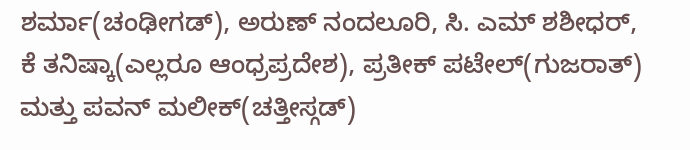ಶರ್ಮಾ(ಚಂಢೀಗಡ್), ಅರುಣ್ ನಂದಲೂರಿ, ಸಿ. ಎಮ್ ಶಶೀಧರ್, ಕೆ ತನಿಷ್ಕಾ(ಎಲ್ಲರೂ ಆಂಧ್ರಪ್ರದೇಶ), ಪ್ರತೀಕ್ ಪಟೇಲ್(ಗುಜರಾತ್) ಮತ್ತು ಪವನ್ ಮಲೀಕ್(ಚತ್ತೀಸ್ಗಡ್)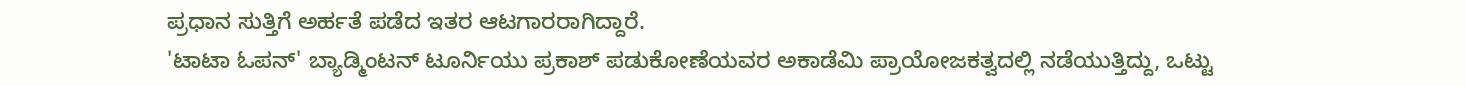ಪ್ರಧಾನ ಸುತ್ತಿಗೆ ಅರ್ಹತೆ ಪಡೆದ ಇತರ ಆಟಗಾರರಾಗಿದ್ದಾರೆ.
'ಟಾಟಾ ಓಪನ್' ಬ್ಯಾಡ್ಮಿಂಟನ್ ಟೂರ್ನಿಯು ಪ್ರಕಾಶ್ ಪಡುಕೋಣೆಯವರ ಅಕಾಡೆಮಿ ಪ್ರಾಯೋಜಕತ್ವದಲ್ಲಿ ನಡೆಯುತ್ತಿದ್ದು, ಒಟ್ಟು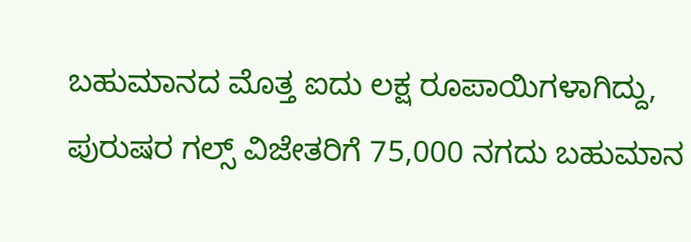ಬಹುಮಾನದ ಮೊತ್ತ ಐದು ಲಕ್ಷ ರೂಪಾಯಿಗಳಾಗಿದ್ದು, ಪುರುಷರ ಗಲ್ಸ್ ವಿಜೇತರಿಗೆ 75,000 ನಗದು ಬಹುಮಾನ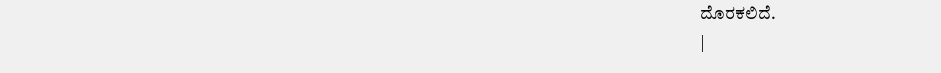ದೊರಕಲಿದೆ.
|